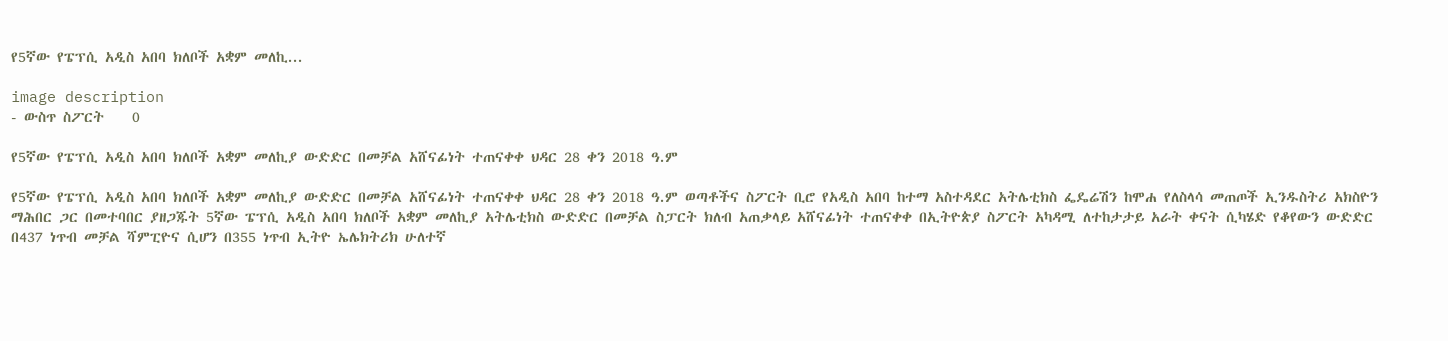የ5ኛው የፔፕሲ አዲስ አበባ ክለቦች አቋም መለኪ...

image description
- ውስጥ ስፖርት    0

የ5ኛው የፔፕሲ አዲስ አበባ ክለቦች አቋም መለኪያ ውድድር በመቻል አሸናፊነት ተጠናቀቀ ህዳር 28 ቀን 2018 ዓ.ም

የ5ኛው የፔፕሲ አዲስ አበባ ክለቦች አቋም መለኪያ ውድድር በመቻል አሸናፊነት ተጠናቀቀ ህዳር 28 ቀን 2018 ዓ.ም ወጣቶችና ስፖርት ቢሮ የአዲስ አበባ ከተማ አስተዳደር አትሌቲክስ ፌዴሬሽን ከሞሐ የለስላሳ መጠጦች ኢንዱስትሪ አክስዮን ማሕበር ጋር በመተባበር ያዘጋጁት 5ኛው ፔፕሲ አዲስ አበባ ክለቦች አቋም መለኪያ አትሌቲክስ ውድድር በመቻል ስፓርት ክለብ አጠቃላይ አሸናፊነት ተጠናቀቀ በኢትዮጵያ ስፖርት አካዳሚ ለተከታታይ አራት ቀናት ሲካሄድ የቆየውን ውድድር በ437 ነጥብ መቻል ሻምፒዮና ሲሆን በ355 ነጥብ ኢትዮ ኤሌክትሪክ ሁለተኛ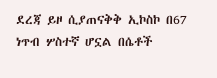ደረጃ ይዞ ሲያጠናቅቅ ኢኮስኮ በ67 ነጥብ ሦስተኛ ሆኗል በሴቶች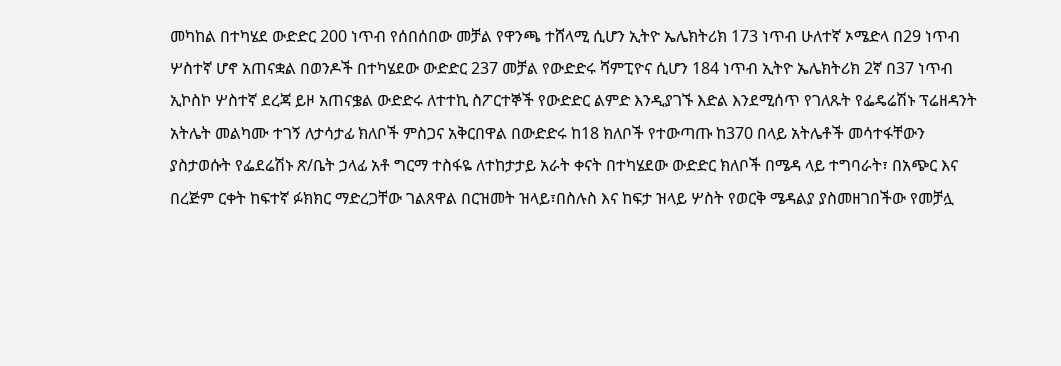መካከል በተካሄደ ውድድር 200 ነጥብ የሰበሰበው መቻል የዋንጫ ተሸላሚ ሲሆን ኢትዮ ኤሌክትሪክ 173 ነጥብ ሁለተኛ ኦሜድላ በ29 ነጥብ ሦስተኛ ሆኖ አጠናቋል በወንዶች በተካሄደው ውድድር 237 መቻል የውድድሩ ሻምፒዮና ሲሆን 184 ነጥብ ኢትዮ ኤሌክትሪክ 2ኛ በ37 ነጥብ ኢኮስኮ ሦስተኛ ደረጃ ይዞ አጠናቌል ውድድሩ ለተተኪ ስፖርተኞች የውድድር ልምድ እንዲያገኙ እድል እንደሚሰጥ የገለጹት የፌዴሬሽኑ ፕሬዘዳንት አትሌት መልካሙ ተገኝ ለታሳታፊ ክለቦች ምስጋና አቅርበዋል በውድድሩ ከ18 ክለቦች የተውጣጡ ከ370 በላይ አትሌቶች መሳተፋቸውን ያስታወሱት የፌደሬሽኑ ጽ/ቤት ኃላፊ አቶ ግርማ ተስፋዬ ለተከታታይ አራት ቀናት በተካሄደው ውድድር ክለቦች በሜዳ ላይ ተግባራት፣ በአጭር እና በረጅም ርቀት ከፍተኛ ፉክክር ማድረጋቸው ገልጸዋል በርዝመት ዝላይ፣በስሉስ እና ከፍታ ዝላይ ሦስት የወርቅ ሜዳልያ ያስመዘገበችው የመቻሏ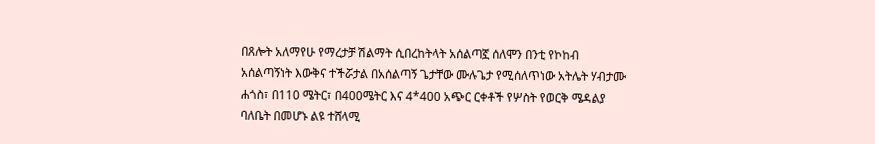በጸሎት አለማየሁ የማረታቻ ሽልማት ሲበረከትላት አሰልጣኟ ሰለሞን በንቲ የኮከብ አሰልጣኝነት እውቅና ተችሯታል በአሰልጣኝ ጌታቸው ሙሉጌታ የሚሰለጥነው አትሌት ሃብታሙ ሐጎስ፣ በ110 ሜትር፣ በ400ሜትር እና 4*400 አጭር ርቀቶች የሦስት የወርቅ ሜዳልያ ባለቤት በመሆኑ ልዩ ተሸላሚ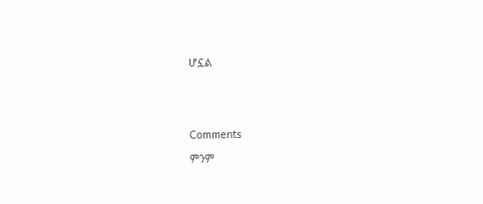ሆኗል





Comments

ምንም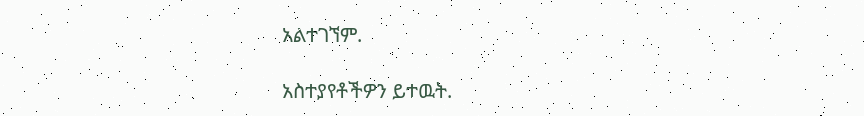አልተገኘም.

አስተያየቶችዎን ይተዉት.